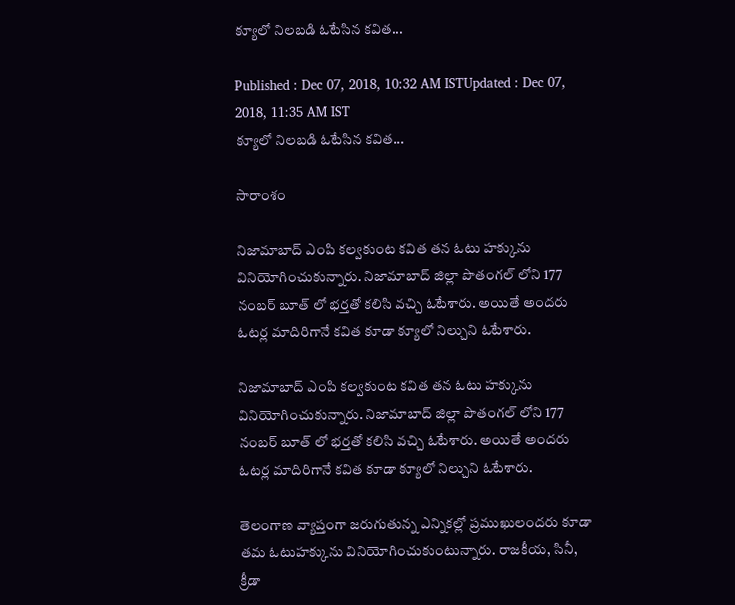క్యూలో నిలబడి ఓటేసిన కవిత...

Published : Dec 07, 2018, 10:32 AM ISTUpdated : Dec 07, 2018, 11:35 AM IST
క్యూలో నిలబడి ఓటేసిన కవిత...

సారాంశం

నిజామాబాద్ ఎంపి కల్వకుంట కవిత తన ఓటు హక్కును వినియోగించుకున్నారు. నిజామాబాద్ జిల్లా పొతంగల్ లోని 177 నంబర్ బూత్ లో భర్తతో కలిసి వచ్చి ఓటేశారు. అయితే అందరు ఓటర్ల మాదిరిగానే కవిత కూడా క్యూలో నిల్చుని ఓటేశారు.

నిజామాబాద్ ఎంపి కల్వకుంట కవిత తన ఓటు హక్కును వినియోగించుకున్నారు. నిజామాబాద్ జిల్లా పొతంగల్ లోని 177 నంబర్ బూత్ లో భర్తతో కలిసి వచ్చి ఓటేశారు. అయితే అందరు ఓటర్ల మాదిరిగానే కవిత కూడా క్యూలో నిల్చుని ఓటేశారు.

తెలంగాణ వ్యాప్తంగా జరుగుతున్న ఎన్నికల్లో ప్రముఖులందరు కూడా తమ ఓటుహక్కును వినియోగించుకుంటున్నారు. రాజకీయ, సినీ, క్రీడా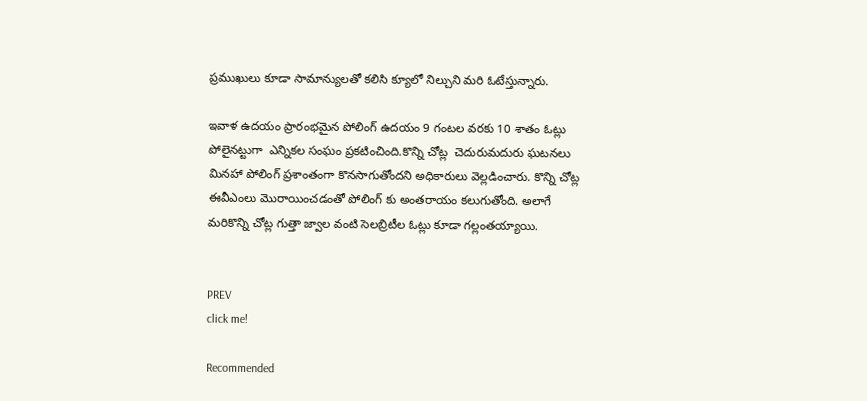ప్రముఖులు కూడా సామాన్యులతో కలిసి క్యూలో నిల్చుని మరి ఓటేస్తున్నారు.

ఇవాళ ఉదయం ప్రారంభమైన పోలింగ్ ఉదయం 9 గంటల వరకు 10 శాతం ఓట్లు పోలైనట్టుగా  ఎన్నికల సంఘం ప్రకటించింది.కొన్ని చోట్ల  చెదురుమదురు ఘటనలు మినహా పోలింగ్ ప్రశాంతంగా కొనసాగుతోందని అధికారులు వెల్లడించారు. కొన్ని చోట్ల ఈవీఎంలు మొరాయించడంతో పోలింగ్ కు అంతరాయం కలుగుతోంది. అలాగే మరికొన్ని చోట్ల గుత్తా జ్వాల వంటి సెలబ్రిటీల ఓట్లు కూడా గల్లంతయ్యాయి.


PREV
click me!

Recommended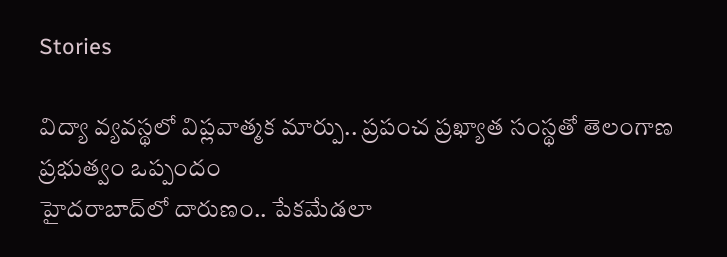Stories

విద్యా వ్య‌వ‌స్థ‌లో విప్ల‌వాత్మ‌క మార్పు.. ప్ర‌పంచ ప్ర‌ఖ్యాత సంస్థ‌తో తెలంగాణ ప్ర‌భుత్వం ఒప్పందం
హైద‌రాబాద్‌లో దారుణం.. పేక‌మేడ‌లా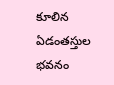కూలిన ఏడంతస్తుల భవనం